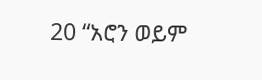20 “አሮን ወይም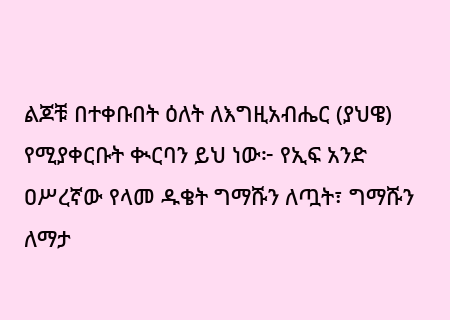ልጆቹ በተቀቡበት ዕለት ለእግዚአብሔር (ያህዌ) የሚያቀርቡት ቊርባን ይህ ነው፦ የኢፍ አንድ ዐሥረኛው የላመ ዱቄት ግማሹን ለጧት፣ ግማሹን ለማታ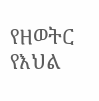የዘወትር የእህል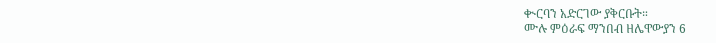ቊርባን አድርገው ያቅርቡት።
ሙሉ ምዕራፍ ማንበብ ዘሌዋውያን 6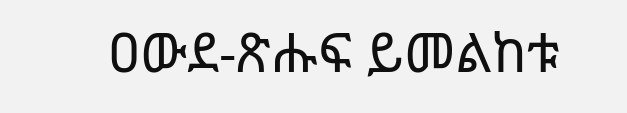ዐውደ-ጽሑፍ ይመልከቱ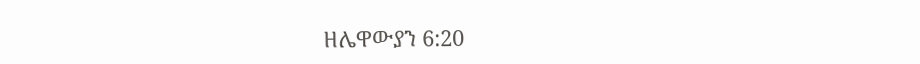ዘሌዋውያን 6:20